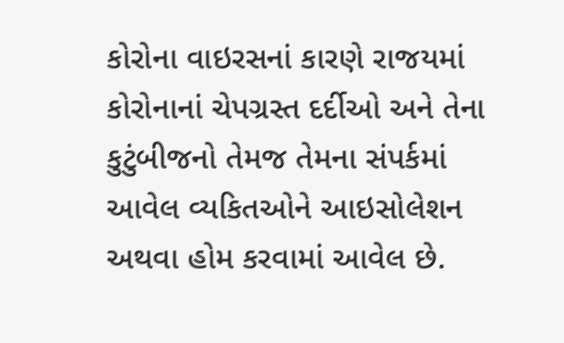કોરોના વાઇરસનાં કારણે રાજયમાં કોરોનાનાં ચેપગ્રસ્ત દર્દીઓ અને તેના કુટુંબીજનો તેમજ તેમના સંપર્કમાં આવેલ વ્યકિતઓને આઇસોલેશન અથવા હોમ કરવામાં આવેલ છે.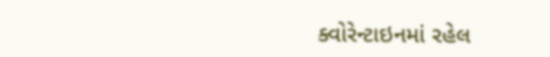ક્વોરેન્ટાઇનમાં રહેલ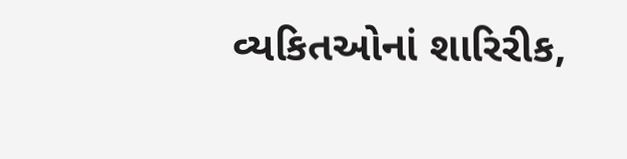વ્યકિતઓનાં શારિરીક,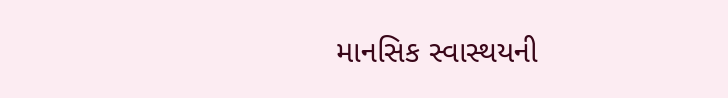માનસિક સ્વાસ્થયની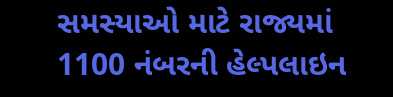સમસ્યાઓ માટે રાજ્યમાં 1100 નંબરની હેલ્પલાઇન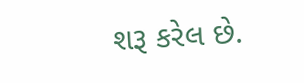શરૂ કરેલ છે.